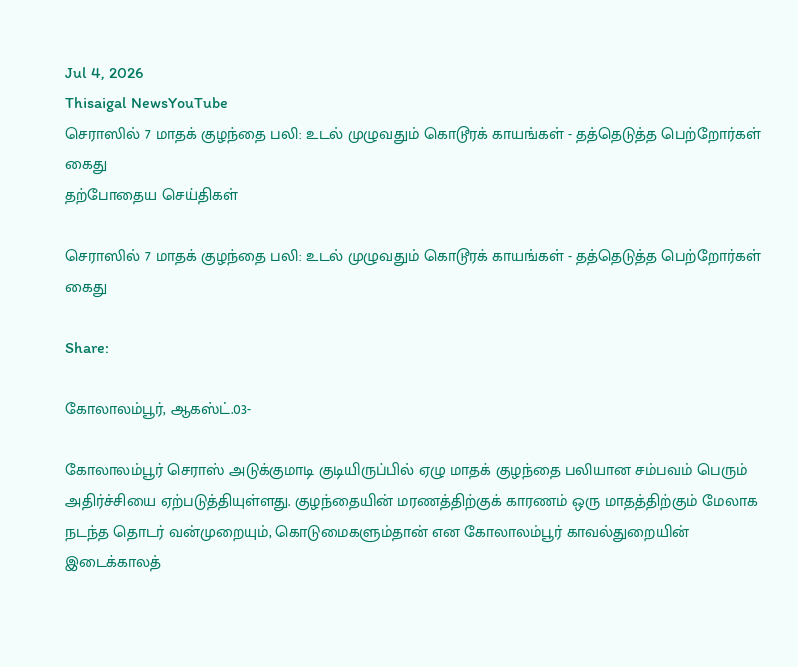Jul 4, 2026
Thisaigal NewsYouTube
செராஸில் 7 மாதக் குழந்தை பலி: உடல் முழுவதும் கொடூரக் காயங்கள் - தத்தெடுத்த பெற்றோர்கள் கைது
தற்போதைய செய்திகள்

செராஸில் 7 மாதக் குழந்தை பலி: உடல் முழுவதும் கொடூரக் காயங்கள் - தத்தெடுத்த பெற்றோர்கள் கைது

Share:

கோலாலம்பூர், ஆகஸ்ட்.03-

கோலாலம்பூர் செராஸ் அடுக்குமாடி குடியிருப்பில் ஏழு மாதக் குழந்தை பலியான சம்பவம் பெரும் அதிர்ச்சியை ஏற்படுத்தியுள்ளது. குழந்தையின் மரணத்திற்குக் காரணம் ஒரு மாதத்திற்கும் மேலாக நடந்த தொடர் வன்முறையும், கொடுமைகளும்தான் என கோலாலம்பூர் காவல்துறையின் இடைக்காலத்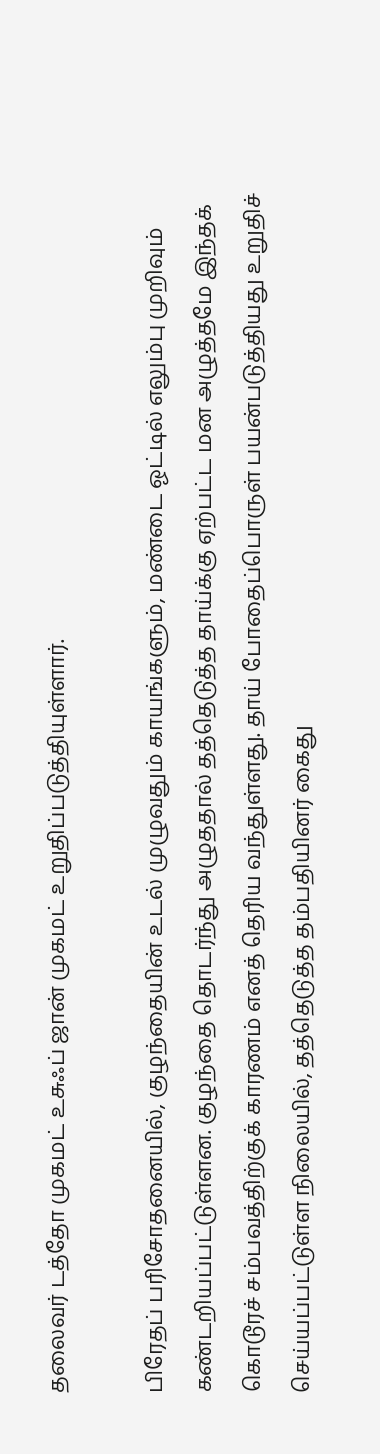தலைவர் டத்தோ முகமட் உசுஃப் ஜான் முகமட் உறுதிப்படுத்தியுள்ளார்.

பிரேதப் பரிசோதனையில், குழந்தையின் உடல் முழுவதும் காயங்களும், மண்டை ஓட்டில் எலும்பு முறிவும் கண்டறியப்பட்டுள்ளன. குழந்தை தொடர்ந்து அழுததால் தத்தெடுத்த தாய்க்கு ஏற்பட்ட மன அழுத்தமே இந்தக் கொடூரச் சம்பவத்திற்குக் காரணம் எனத் தெரிய வந்துள்ளது. தாய் போதைப்பொருள் பயன்படுத்தியது உறுதிச் செய்யப்பட்டுள்ள நிலையில், தத்தெடுத்த தம்பதியினர் கைது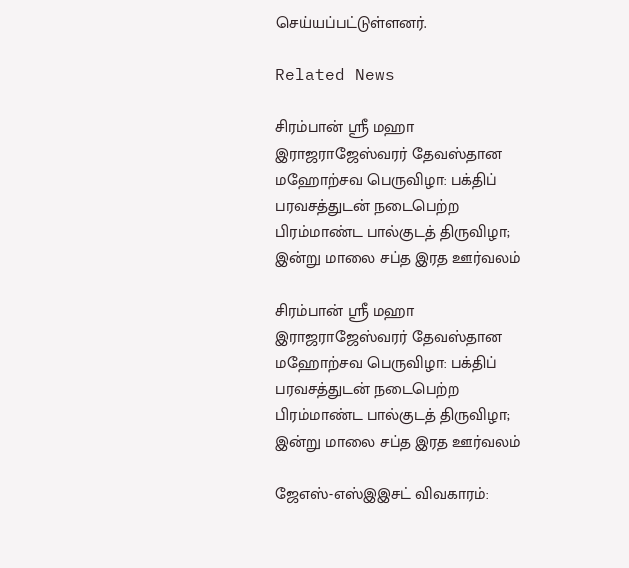செய்யப்பட்டுள்ளனர்.

Related News

சிரம்பான் ஸ்ரீ மஹா இராஜராஜேஸ்வரர் தேவஸ்தான மஹோற்சவ பெருவிழா: பக்திப் பரவசத்துடன் நடைபெற்ற பிரம்மாண்ட பால்குடத் திருவிழா; இன்று மாலை சப்த இரத ஊர்வலம்

சிரம்பான் ஸ்ரீ மஹா இராஜராஜேஸ்வரர் தேவஸ்தான மஹோற்சவ பெருவிழா: பக்திப் பரவசத்துடன் நடைபெற்ற பிரம்மாண்ட பால்குடத் திருவிழா; இன்று மாலை சப்த இரத ஊர்வலம்

ஜேஎஸ்-எஸ்இஇசட் விவகாரம்: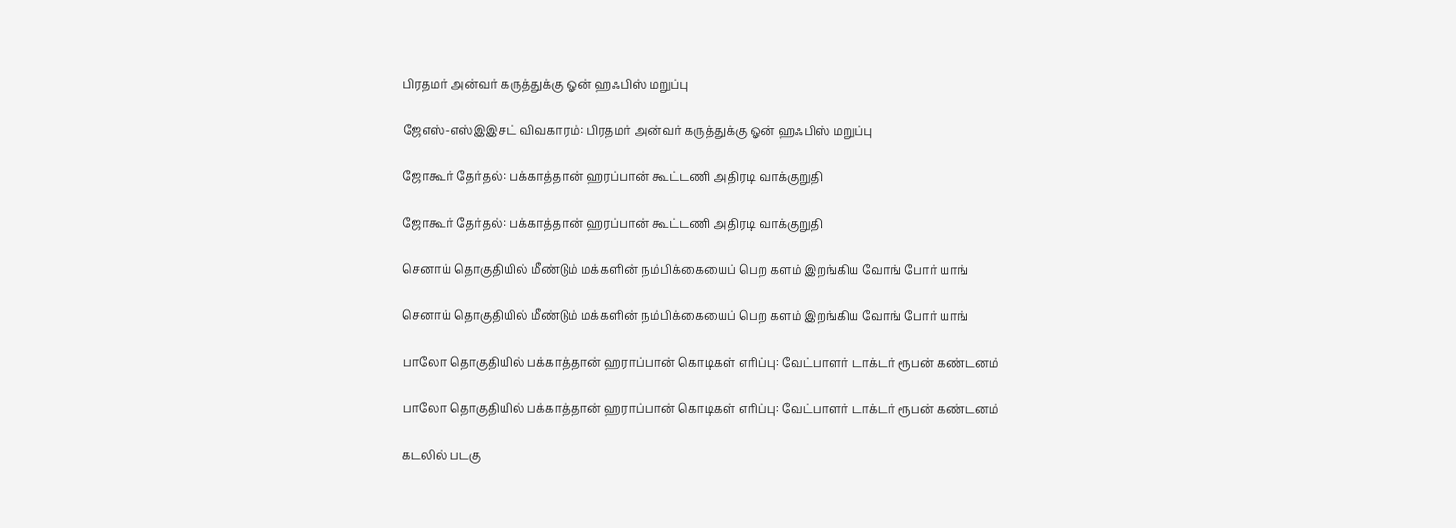பிரதமர் அன்வர் கருத்துக்கு ஓன் ஹஃபிஸ் மறுப்பு

ஜேஎஸ்-எஸ்இஇசட் விவகாரம்: பிரதமர் அன்வர் கருத்துக்கு ஓன் ஹஃபிஸ் மறுப்பு

ஜோகூர் தேர்தல்: பக்காத்தான் ஹரப்பான் கூட்டணி அதிரடி வாக்குறுதி

ஜோகூர் தேர்தல்: பக்காத்தான் ஹரப்பான் கூட்டணி அதிரடி வாக்குறுதி

செனாய் தொகுதியில் மீண்டும் மக்களின் நம்பிக்கையைப் பெற களம் இறங்கிய வோங் போர் யாங்

செனாய் தொகுதியில் மீண்டும் மக்களின் நம்பிக்கையைப் பெற களம் இறங்கிய வோங் போர் யாங்

பாலோ தொகுதியில் பக்காத்தான் ஹராப்பான் கொடிகள் எரிப்பு: வேட்பாளர் டாக்டர் ரூபன் கண்டனம்

பாலோ தொகுதியில் பக்காத்தான் ஹராப்பான் கொடிகள் எரிப்பு: வேட்பாளர் டாக்டர் ரூபன் கண்டனம்

கடலில் படகு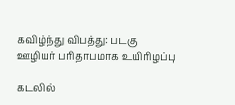கவிழ்ந்து விபத்து: படகு ஊழியர் பரிதாபமாக உயிரிழப்பு

கடலில்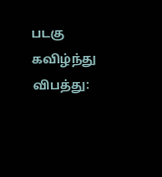படகு கவிழ்ந்து விபத்து: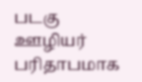படகு ஊழியர் பரிதாபமாக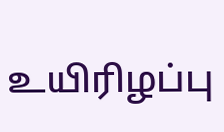உயிரிழப்பு